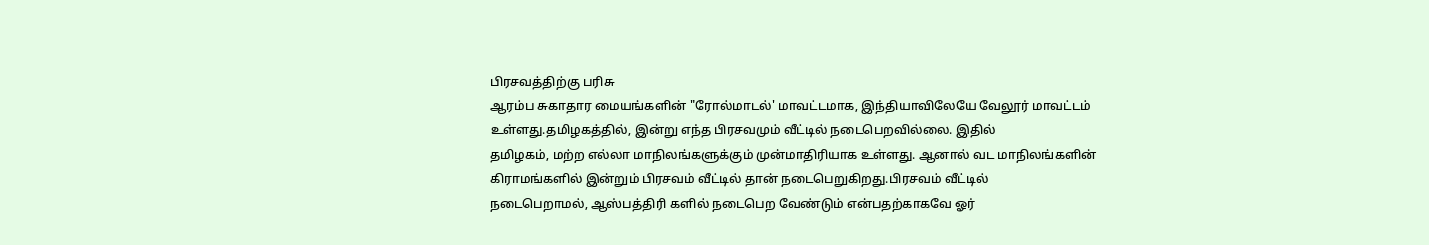பிரசவத்திற்கு பரிசு
ஆரம்ப சுகாதார மையங்களின் "ரோல்மாடல்' மாவட்டமாக, இந்தியாவிலேயே வேலூர் மாவட்டம் உள்ளது.தமிழகத்தில், இன்று எந்த பிரசவமும் வீட்டில் நடைபெறவில்லை. இதில்
தமிழகம், மற்ற எல்லா மாநிலங்களுக்கும் முன்மாதிரியாக உள்ளது. ஆனால் வட மாநிலங்களின் கிராமங்களில் இன்றும் பிரசவம் வீட்டில் தான் நடைபெறுகிறது.பிரசவம் வீட்டில்
நடைபெறாமல், ஆஸ்பத்திரி களில் நடைபெற வேண்டும் என்பதற்காகவே ஓர்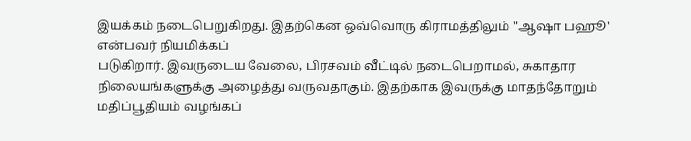இயக்கம் நடைபெறுகிறது. இதற்கென ஒவ்வொரு கிராமத்திலும் "ஆஷா பஹூ' என்பவர் நியமிக்கப்
படுகிறார். இவருடைய வேலை, பிரசவம் வீட்டில் நடைபெறாமல், சுகாதார நிலையங்களுக்கு அழைத்து வருவதாகும். இதற்காக இவருக்கு மாதந்தோறும் மதிப்பூதியம் வழங்கப்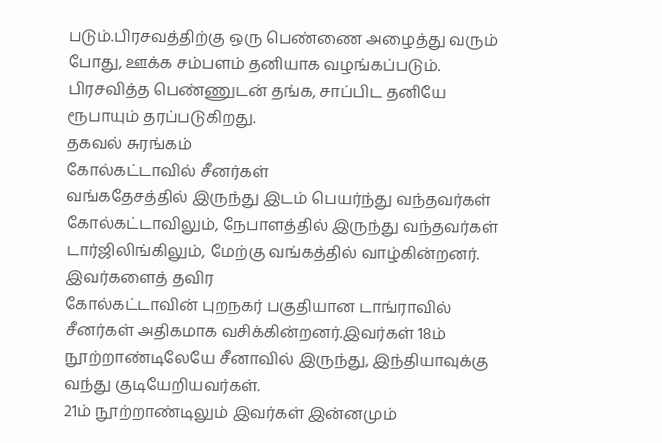படும்.பிரசவத்திற்கு ஒரு பெண்ணை அழைத்து வரும் போது, ஊக்க சம்பளம் தனியாக வழங்கப்படும். பிரசவித்த பெண்ணுடன் தங்க, சாப்பிட தனியே ரூபாயும் தரப்படுகிறது.
தகவல் சுரங்கம்
கோல்கட்டாவில் சீனர்கள்
வங்கதேசத்தில் இருந்து இடம் பெயர்ந்து வந்தவர்கள் கோல்கட்டாவிலும், நேபாளத்தில் இருந்து வந்தவர்கள் டார்ஜிலிங்கிலும், மேற்கு வங்கத்தில் வாழ்கின்றனர். இவர்களைத் தவிர
கோல்கட்டாவின் புறநகர் பகுதியான டாங்ராவில் சீனர்கள் அதிகமாக வசிக்கின்றனர்.இவர்கள் 18ம் நூற்றாண்டிலேயே சீனாவில் இருந்து, இந்தியாவுக்கு வந்து குடியேறியவர்கள்.
21ம் நூற்றாண்டிலும் இவர்கள் இன்னமும்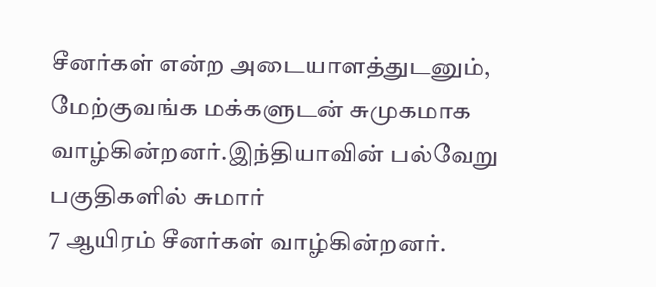சீனர்கள் என்ற அடையாளத்துடனும், மேற்குவங்க மக்களுடன் சுமுகமாக வாழ்கின்றனர்.இந்தியாவின் பல்வேறு பகுதிகளில் சுமார்
7 ஆயிரம் சீனர்கள் வாழ்கின்றனர்.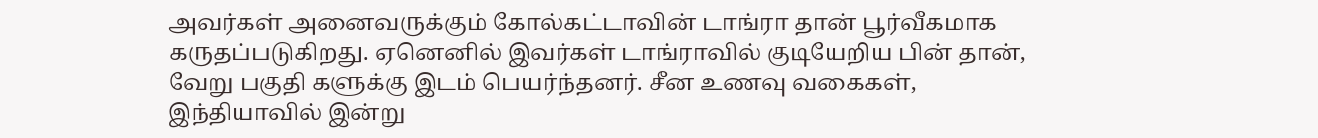அவர்கள் அனைவருக்கும் கோல்கட்டாவின் டாங்ரா தான் பூர்வீகமாக கருதப்படுகிறது. ஏனெனில் இவர்கள் டாங்ராவில் குடியேறிய பின் தான்,
வேறு பகுதி களுக்கு இடம் பெயர்ந்தனர். சீன உணவு வகைகள், இந்தியாவில் இன்று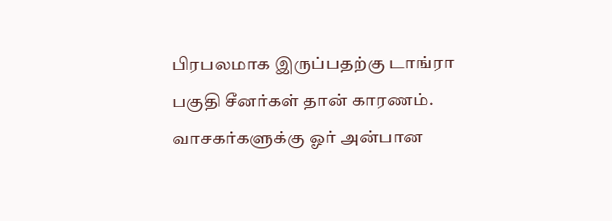பிரபலமாக இருப்பதற்கு டாங்ரா பகுதி சீனர்கள் தான் காரணம்.
வாசகர்களுக்கு ஓர் அன்பான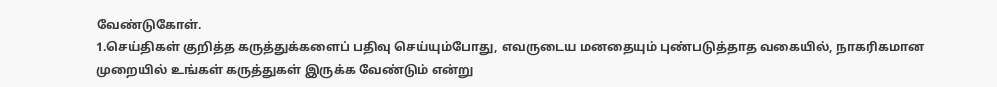வேண்டுகோள்.
1.செய்திகள் குறித்த கருத்துக்களைப் பதிவு செய்யும்போது, எவருடைய மனதையும் புண்படுத்தாத வகையில், நாகரிகமான முறையில் உங்கள் கருத்துகள் இருக்க வேண்டும் என்று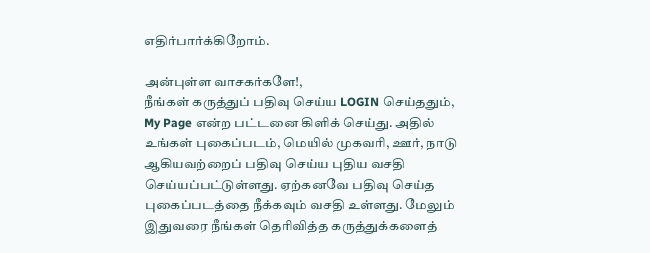எதிர்பார்க்கிறோம்.

அன்புள்ள வாசகர்களே!,
நீங்கள் கருத்துப் பதிவு செய்ய LOGIN செய்ததும், My Page என்ற பட்டனை கிளிக் செய்து. அதில் உங்கள் புகைப்படம், மெயில் முகவரி, ஊர், நாடு ஆகியவற்றைப் பதிவு செய்ய புதிய வசதி செய்யப்பட்டுள்ளது. ஏற்கனவே பதிவு செய்த புகைப்படத்தை நீக்கவும் வசதி உள்ளது. மேலும் இதுவரை நீங்கள் தெரிவித்த கருத்துக்களைத்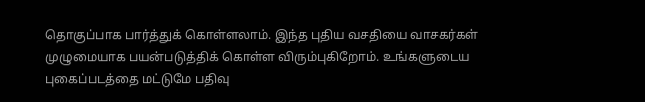தொகுப்பாக பார்த்துக் கொள்ளலாம். இந்த புதிய வசதியை வாசகர்கள் முழுமையாக பயன்படுத்திக் கொள்ள விரும்புகிறோம். உங்களுடைய புகைப்படத்தை மட்டுமே பதிவு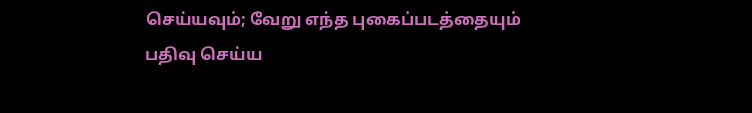செய்யவும்; வேறு எந்த புகைப்படத்தையும் பதிவு செய்ய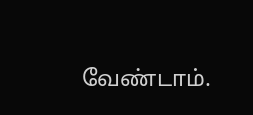வேண்டாம்.